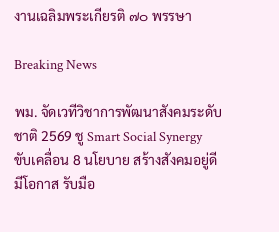งานเฉลิมพระเกียรติ ๗๐ พรรษา

Breaking News

พม. จัดเวทีวิชาการพัฒนาสังคมระดับชาติ 2569 ชู Smart Social Synergy ขับเคลื่อน 8 นโยบาย สร้างสังคมอยู่ดี มีโอกาส รับมือ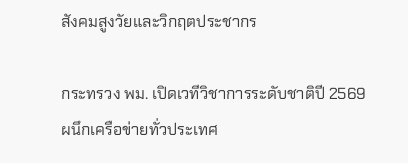สังคมสูงวัยและวิกฤตประชากร

กระทรวง พม. เปิดเวทีวิชาการระดับชาติปี 2569 ผนึกเครือข่ายทั่วประเทศ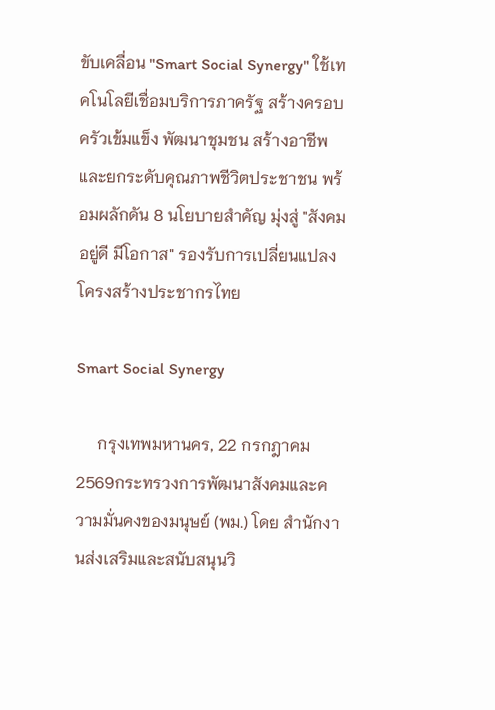ขับเคลื่อน "Smart Social Synergy" ใช้เทคโนโลยีเชื่อมบริการภาครัฐ สร้างครอบครัวเข้มแข็ง พัฒนาชุมชน สร้างอาชีพ และยกระดับคุณภาพชีวิตประชาชน พร้อมผลักดัน 8 นโยบายสำคัญ มุ่งสู่ "สังคมอยู่ดี มีโอกาส" รองรับการเปลี่ยนแปลงโครงสร้างประชากรไทย

Smart Social Synergy

     กรุงเทพมหานคร, 22 กรกฎาคม 2569กระทรวงการพัฒนาสังคมและความมั่นคงของมนุษย์ (พม.) โดย สำนักงานส่งเสริมและสนับสนุนวิ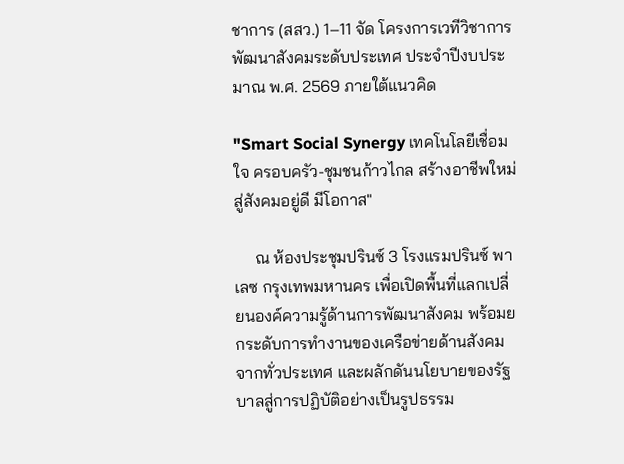ชาการ (สสว.) 1–11 จัด โครงการเวทีวิชาการพัฒนาสังคมระดับประเทศ ประจำปีงบประมาณ พ.ศ. 2569 ภายใต้แนวคิด

"Smart Social Synergy เทคโนโลยีเชื่อมใจ ครอบครัว-ชุมชนก้าวไกล สร้างอาชีพใหม่ สู่สังคมอยู่ดี มีโอกาส"

     ณ ห้องประชุมปรินซ์ 3 โรงแรมปรินซ์ พาเลซ กรุงเทพมหานคร เพื่อเปิดพื้นที่แลกเปลี่ยนองค์ความรู้ด้านการพัฒนาสังคม พร้อมยกระดับการทำงานของเครือข่ายด้านสังคมจากทั่วประเทศ และผลักดันนโยบายของรัฐบาลสู่การปฏิบัติอย่างเป็นรูปธรรม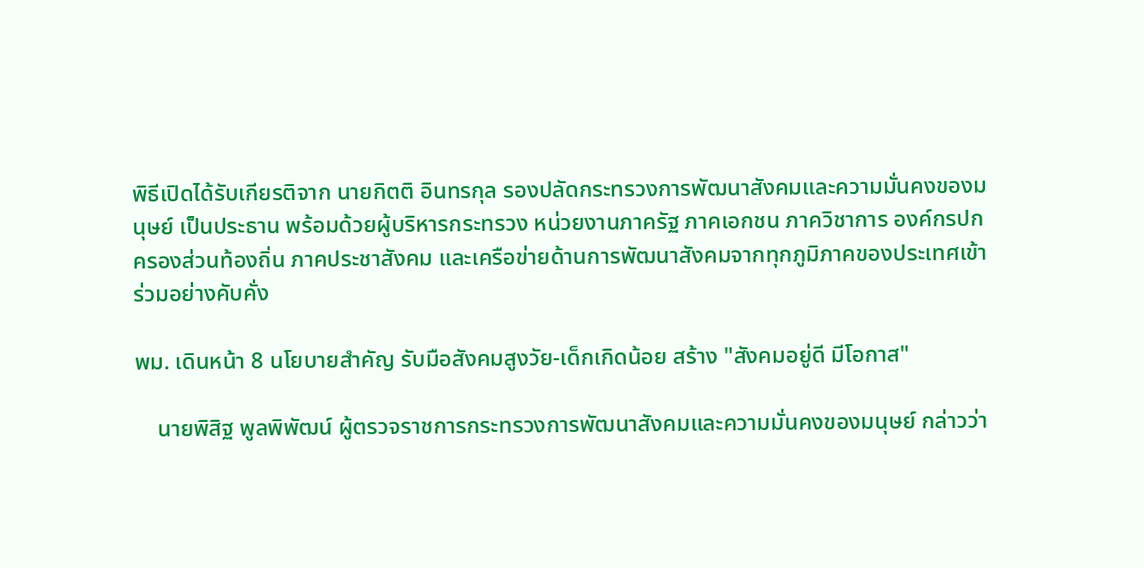พิธีเปิดได้รับเกียรติจาก นายกิตติ อินทรกุล รองปลัดกระทรวงการพัฒนาสังคมและความมั่นคงของมนุษย์ เป็นประธาน พร้อมด้วยผู้บริหารกระทรวง หน่วยงานภาครัฐ ภาคเอกชน ภาควิชาการ องค์กรปกครองส่วนท้องถิ่น ภาคประชาสังคม และเครือข่ายด้านการพัฒนาสังคมจากทุกภูมิภาคของประเทศเข้าร่วมอย่างคับคั่ง

พม. เดินหน้า 8 นโยบายสำคัญ รับมือสังคมสูงวัย-เด็กเกิดน้อย สร้าง "สังคมอยู่ดี มีโอกาส"

    นายพิสิฐ พูลพิพัฒน์ ผู้ตรวจราชการกระทรวงการพัฒนาสังคมและความมั่นคงของมนุษย์ กล่าวว่า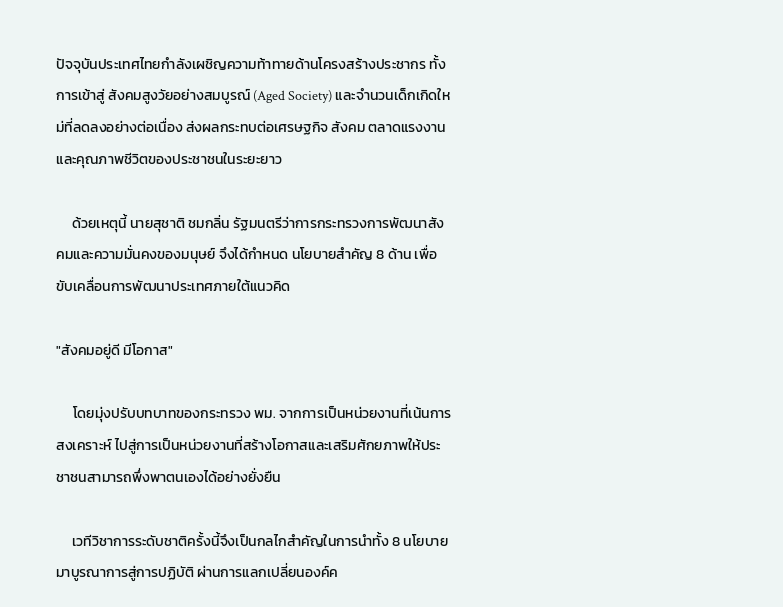ปัจจุบันประเทศไทยกำลังเผชิญความท้าทายด้านโครงสร้างประชากร ทั้งการเข้าสู่ สังคมสูงวัยอย่างสมบูรณ์ (Aged Society) และจำนวนเด็กเกิดใหม่ที่ลดลงอย่างต่อเนื่อง ส่งผลกระทบต่อเศรษฐกิจ สังคม ตลาดแรงงาน และคุณภาพชีวิตของประชาชนในระยะยาว

     ด้วยเหตุนี้ นายสุชาติ ชมกลิ่น รัฐมนตรีว่าการกระทรวงการพัฒนาสังคมและความมั่นคงของมนุษย์ จึงได้กำหนด นโยบายสำคัญ 8 ด้าน เพื่อขับเคลื่อนการพัฒนาประเทศภายใต้แนวคิด

"สังคมอยู่ดี มีโอกาส"

     โดยมุ่งปรับบทบาทของกระทรวง พม. จากการเป็นหน่วยงานที่เน้นการสงเคราะห์ ไปสู่การเป็นหน่วยงานที่สร้างโอกาสและเสริมศักยภาพให้ประชาชนสามารถพึ่งพาตนเองได้อย่างยั่งยืน

     เวทีวิชาการระดับชาติครั้งนี้จึงเป็นกลไกสำคัญในการนำทั้ง 8 นโยบายมาบูรณาการสู่การปฏิบัติ ผ่านการแลกเปลี่ยนองค์ค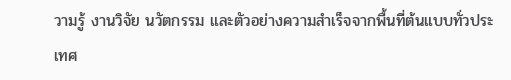วามรู้ งานวิจัย นวัตกรรม และตัวอย่างความสำเร็จจากพื้นที่ต้นแบบทั่วประเทศ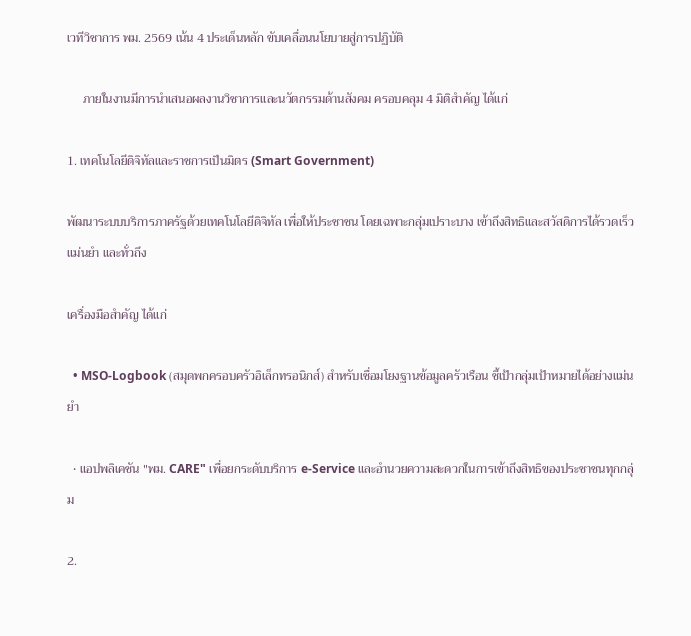เวทีวิชาการ พม. 2569 เน้น 4 ประเด็นหลัก ขับเคลื่อนนโยบายสู่การปฏิบัติ

     ภายในงานมีการนำเสนอผลงานวิชาการและนวัตกรรมด้านสังคม ครอบคลุม 4 มิติสำคัญ ได้แก่

1. เทคโนโลยีดิจิทัลและราชการเป็นมิตร (Smart Government)

พัฒนาระบบบริการภาครัฐด้วยเทคโนโลยีดิจิทัล เพื่อให้ประชาชน โดยเฉพาะกลุ่มเปราะบาง เข้าถึงสิทธิและสวัสดิการได้รวดเร็ว แม่นยำ และทั่วถึง

เครื่องมือสำคัญ ได้แก่

  • MSO-Logbook (สมุดพกครอบครัวอิเล็กทรอนิกส์) สำหรับเชื่อมโยงฐานข้อมูลครัวเรือน ชี้เป้ากลุ่มเป้าหมายได้อย่างแม่นยำ

  • แอปพลิเคชัน "พม. CARE" เพื่อยกระดับบริการ e-Service และอำนวยความสะดวกในการเข้าถึงสิทธิของประชาชนทุกกลุ่ม

2.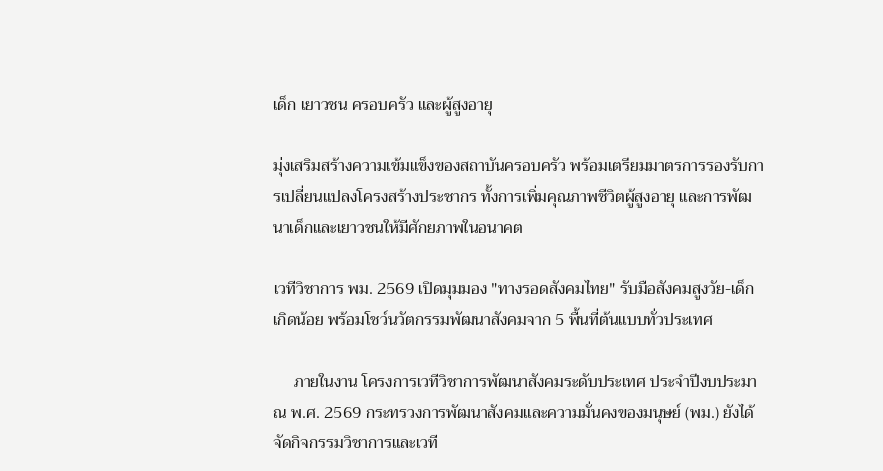เด็ก เยาวชน ครอบครัว และผู้สูงอายุ

มุ่งเสริมสร้างความเข้มแข็งของสถาบันครอบครัว พร้อมเตรียมมาตรการรองรับการเปลี่ยนแปลงโครงสร้างประชากร ทั้งการเพิ่มคุณภาพชีวิตผู้สูงอายุ และการพัฒนาเด็กและเยาวชนให้มีศักยภาพในอนาคต

เวทีวิชาการ พม. 2569 เปิดมุมมอง "ทางรอดสังคมไทย" รับมือสังคมสูงวัย-เด็กเกิดน้อย พร้อมโชว์นวัตกรรมพัฒนาสังคมจาก 5 พื้นที่ต้นแบบทั่วประเทศ

     ภายในงาน โครงการเวทีวิชาการพัฒนาสังคมระดับประเทศ ประจำปีงบประมาณ พ.ศ. 2569 กระทรวงการพัฒนาสังคมและความมั่นคงของมนุษย์ (พม.) ยังได้จัดกิจกรรมวิชาการและเวที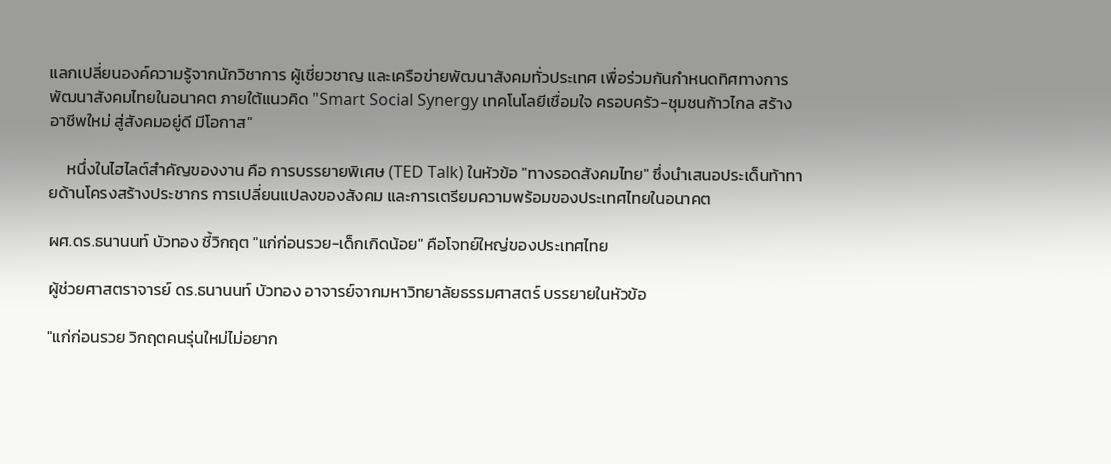แลกเปลี่ยนองค์ความรู้จากนักวิชาการ ผู้เชี่ยวชาญ และเครือข่ายพัฒนาสังคมทั่วประเทศ เพื่อร่วมกันกำหนดทิศทางการพัฒนาสังคมไทยในอนาคต ภายใต้แนวคิด "Smart Social Synergy เทคโนโลยีเชื่อมใจ ครอบครัว-ชุมชนก้าวไกล สร้างอาชีพใหม่ สู่สังคมอยู่ดี มีโอกาส"

     หนึ่งในไฮไลต์สำคัญของงาน คือ การบรรยายพิเศษ (TED Talk) ในหัวข้อ "ทางรอดสังคมไทย" ซึ่งนำเสนอประเด็นท้าทายด้านโครงสร้างประชากร การเปลี่ยนแปลงของสังคม และการเตรียมความพร้อมของประเทศไทยในอนาคต

ผศ.ดร.ธนานนท์ บัวทอง ชี้วิกฤต "แก่ก่อนรวย-เด็กเกิดน้อย" คือโจทย์ใหญ่ของประเทศไทย

ผู้ช่วยศาสตราจารย์ ดร.ธนานนท์ บัวทอง อาจารย์จากมหาวิทยาลัยธรรมศาสตร์ บรรยายในหัวข้อ

"แก่ก่อนรวย วิกฤตคนรุ่นใหม่ไม่อยาก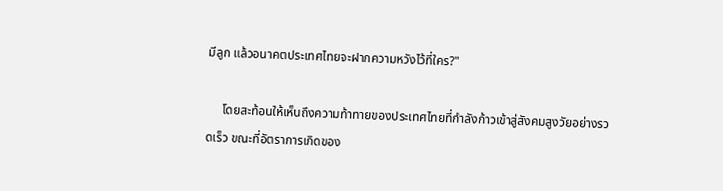มีลูก แล้วอนาคตประเทศไทยจะฝากความหวังไว้ที่ใคร?"

     โดยสะท้อนให้เห็นถึงความท้าทายของประเทศไทยที่กำลังก้าวเข้าสู่สังคมสูงวัยอย่างรวดเร็ว ขณะที่อัตราการเกิดของ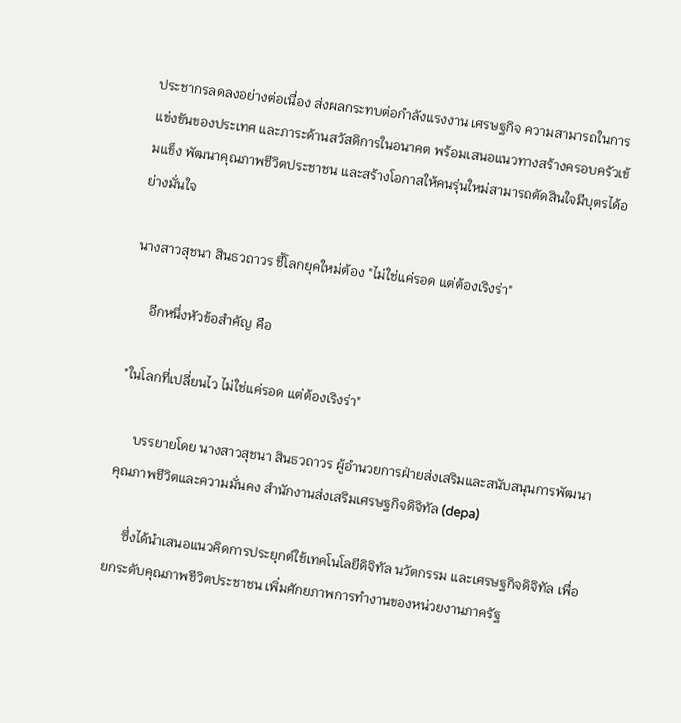ประชากรลดลงอย่างต่อเนื่อง ส่งผลกระทบต่อกำลังแรงงาน เศรษฐกิจ ความสามารถในการแข่งขันของประเทศ และภาระด้านสวัสดิการในอนาคต พร้อมเสนอแนวทางสร้างครอบครัวเข้มแข็ง พัฒนาคุณภาพชีวิตประชาชน และสร้างโอกาสให้คนรุ่นใหม่สามารถตัดสินใจมีบุตรได้อย่างมั่นใจ

นางสาวสุชนา สินธวถาวร ชี้โลกยุคใหม่ต้อง "ไม่ใช่แค่รอด แต่ต้องเริงร่า"

     อีกหนึ่งหัวข้อสำคัญ คือ

"ในโลกที่เปลี่ยนไว ไม่ใช่แค่รอด แต่ต้องเริงร่า"

     บรรยายโดย นางสาวสุชนา สินธวถาวร ผู้อำนวยการฝ่ายส่งเสริมและสนับสนุนการพัฒนาคุณภาพชีวิตและความมั่นคง สำนักงานส่งเสริมเศรษฐกิจดิจิทัล (depa)

     ซึ่งได้นำเสนอแนวคิดการประยุกต์ใช้เทคโนโลยีดิจิทัล นวัตกรรม และเศรษฐกิจดิจิทัล เพื่อยกระดับคุณภาพชีวิตประชาชน เพิ่มศักยภาพการทำงานของหน่วยงานภาครัฐ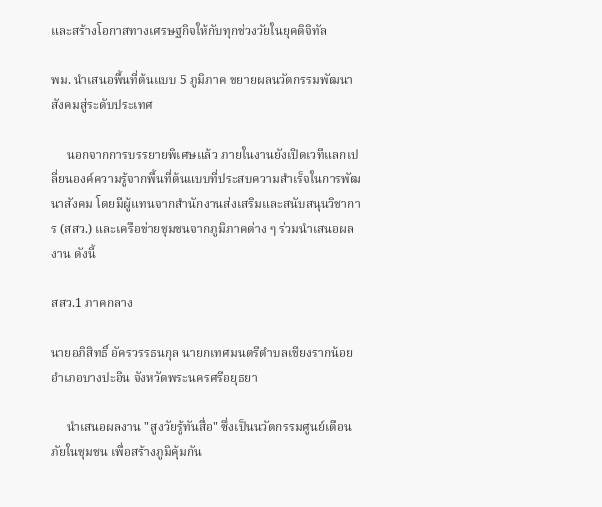และสร้างโอกาสทางเศรษฐกิจให้กับทุกช่วงวัยในยุคดิจิทัล

พม. นำเสนอพื้นที่ต้นแบบ 5 ภูมิภาค ขยายผลนวัตกรรมพัฒนาสังคมสู่ระดับประเทศ

     นอกจากการบรรยายพิเศษแล้ว ภายในงานยังเปิดเวทีแลกเปลี่ยนองค์ความรู้จากพื้นที่ต้นแบบที่ประสบความสำเร็จในการพัฒนาสังคม โดยมีผู้แทนจากสำนักงานส่งเสริมและสนับสนุนวิชาการ (สสว.) และเครือข่ายชุมชนจากภูมิภาคต่าง ๆ ร่วมนำเสนอผลงาน ดังนี้

สสว.1 ภาคกลาง

นายอภิสิทธิ์ อัครวรรธนกุล นายกเทศมนตรีตำบลเชียงรากน้อย อำเภอบางปะอิน จังหวัดพระนครศรีอยุธยา

     นำเสนอผลงาน "สูงวัยรู้ทันสื่อ" ซึ่งเป็นนวัตกรรมศูนย์เตือนภัยในชุมชน เพื่อสร้างภูมิคุ้มกัน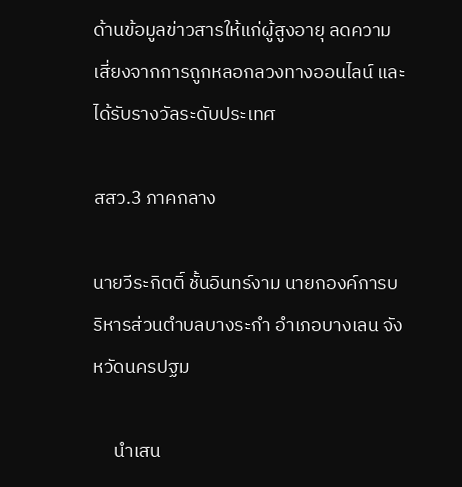ด้านข้อมูลข่าวสารให้แก่ผู้สูงอายุ ลดความเสี่ยงจากการถูกหลอกลวงทางออนไลน์ และได้รับรางวัลระดับประเทศ

สสว.3 ภาคกลาง

นายวีระกิตติ์ ชั้นอินทร์งาม นายกองค์การบริหารส่วนตำบลบางระกำ อำเภอบางเลน จังหวัดนครปฐม

     นำเสน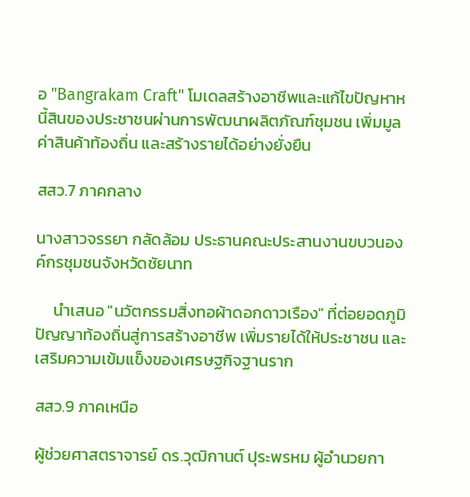อ "Bangrakam Craft" โมเดลสร้างอาชีพและแก้ไขปัญหาหนี้สินของประชาชนผ่านการพัฒนาผลิตภัณฑ์ชุมชน เพิ่มมูลค่าสินค้าท้องถิ่น และสร้างรายได้อย่างยั่งยืน

สสว.7 ภาคกลาง

นางสาวจรรยา กลัดล้อม ประธานคณะประสานงานขบวนองค์กรชุมชนจังหวัดชัยนาท

     นำเสนอ "นวัตกรรมสิ่งทอผ้าดอกดาวเรือง" ที่ต่อยอดภูมิปัญญาท้องถิ่นสู่การสร้างอาชีพ เพิ่มรายได้ให้ประชาชน และเสริมความเข้มแข็งของเศรษฐกิจฐานราก

สสว.9 ภาคเหนือ

ผู้ช่วยศาสตราจารย์ ดร.วุฒิกานต์ ปุระพรหม ผู้อำนวยกา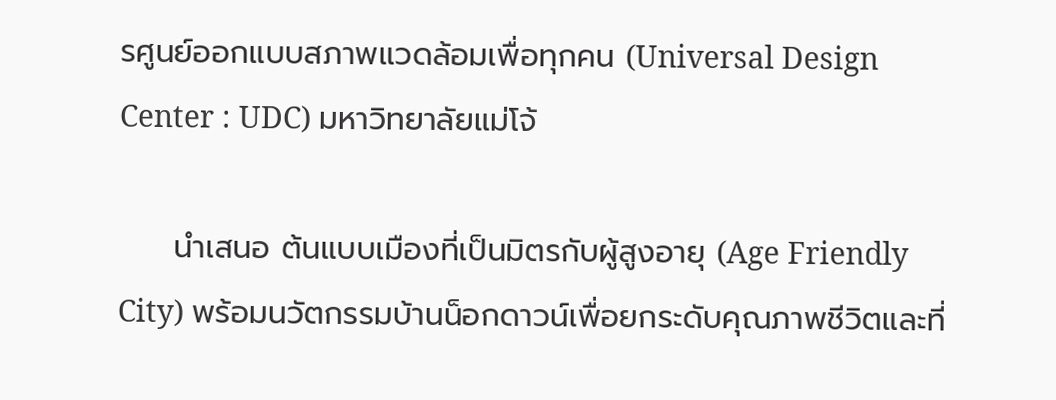รศูนย์ออกแบบสภาพแวดล้อมเพื่อทุกคน (Universal Design Center : UDC) มหาวิทยาลัยแม่โจ้

     นำเสนอ ต้นแบบเมืองที่เป็นมิตรกับผู้สูงอายุ (Age Friendly City) พร้อมนวัตกรรมบ้านน็อกดาวน์เพื่อยกระดับคุณภาพชีวิตและที่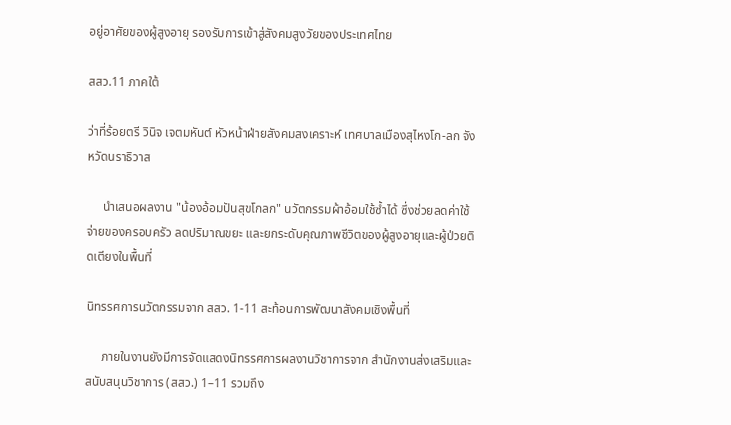อยู่อาศัยของผู้สูงอายุ รองรับการเข้าสู่สังคมสูงวัยของประเทศไทย

สสว.11 ภาคใต้

ว่าที่ร้อยตรี วินิจ เจตมหันต์ หัวหน้าฝ่ายสังคมสงเคราะห์ เทศบาลเมืองสุไหงโก-ลก จังหวัดนราธิวาส

     นำเสนอผลงาน "น้องอ้อมปันสุขโกลก" นวัตกรรมผ้าอ้อมใช้ซ้ำได้ ซึ่งช่วยลดค่าใช้จ่ายของครอบครัว ลดปริมาณขยะ และยกระดับคุณภาพชีวิตของผู้สูงอายุและผู้ป่วยติดเตียงในพื้นที่

นิทรรศการนวัตกรรมจาก สสว. 1-11 สะท้อนการพัฒนาสังคมเชิงพื้นที่

     ภายในงานยังมีการจัดแสดงนิทรรศการผลงานวิชาการจาก สำนักงานส่งเสริมและสนับสนุนวิชาการ (สสว.) 1–11 รวมถึง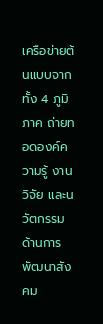เครือข่ายต้นแบบจากทั้ง 4 ภูมิภาค ถ่ายทอดองค์ความรู้ งานวิจัย และนวัตกรรมด้านการพัฒนาสังคม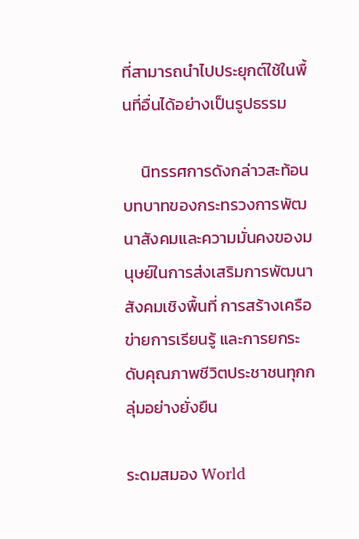ที่สามารถนำไปประยุกต์ใช้ในพื้นที่อื่นได้อย่างเป็นรูปธรรม

     นิทรรศการดังกล่าวสะท้อนบทบาทของกระทรวงการพัฒนาสังคมและความมั่นคงของมนุษย์ในการส่งเสริมการพัฒนาสังคมเชิงพื้นที่ การสร้างเครือข่ายการเรียนรู้ และการยกระดับคุณภาพชีวิตประชาชนทุกกลุ่มอย่างยั่งยืน

ระดมสมอง World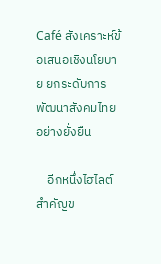Café สังเคราะห์ข้อเสนอเชิงนโยบาย ยกระดับการพัฒนาสังคมไทยอย่างยั่งยืน

    อีกหนึ่งไฮไลต์สำคัญข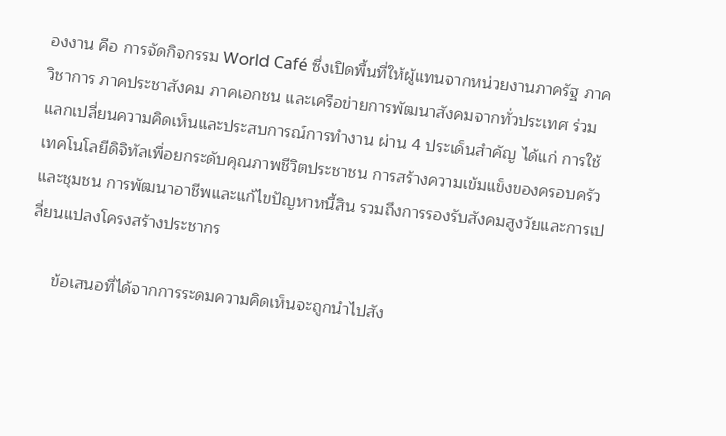องงาน คือ การจัดกิจกรรม World Café ซึ่งเปิดพื้นที่ให้ผู้แทนจากหน่วยงานภาครัฐ ภาควิชาการ ภาคประชาสังคม ภาคเอกชน และเครือข่ายการพัฒนาสังคมจากทั่วประเทศ ร่วมแลกเปลี่ยนความคิดเห็นและประสบการณ์การทำงาน ผ่าน 4 ประเด็นสำคัญ ได้แก่ การใช้เทคโนโลยีดิจิทัลเพื่อยกระดับคุณภาพชีวิตประชาชน การสร้างความเข้มแข็งของครอบครัวและชุมชน การพัฒนาอาชีพและแก้ไขปัญหาหนี้สิน รวมถึงการรองรับสังคมสูงวัยและการเปลี่ยนแปลงโครงสร้างประชากร

     ข้อเสนอที่ได้จากการระดมความคิดเห็นจะถูกนำไปสัง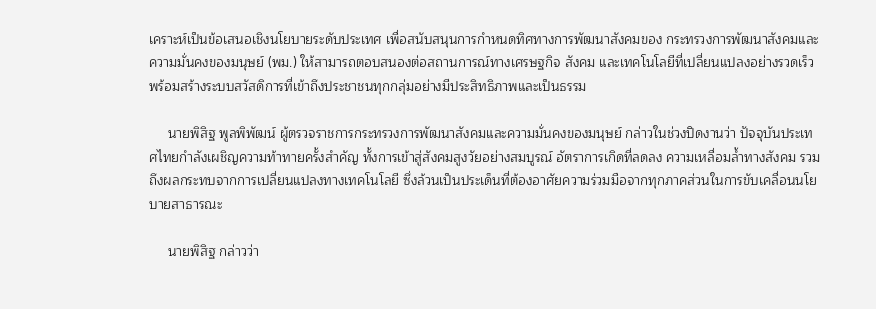เคราะห์เป็นข้อเสนอเชิงนโยบายระดับประเทศ เพื่อสนับสนุนการกำหนดทิศทางการพัฒนาสังคมของ กระทรวงการพัฒนาสังคมและความมั่นคงของมนุษย์ (พม.) ให้สามารถตอบสนองต่อสถานการณ์ทางเศรษฐกิจ สังคม และเทคโนโลยีที่เปลี่ยนแปลงอย่างรวดเร็ว พร้อมสร้างระบบสวัสดิการที่เข้าถึงประชาชนทุกกลุ่มอย่างมีประสิทธิภาพและเป็นธรรม

     นายพิสิฐ พูลพิพัฒน์ ผู้ตรวจราชการกระทรวงการพัฒนาสังคมและความมั่นคงของมนุษย์ กล่าวในช่วงปิดงานว่า ปัจจุบันประเทศไทยกำลังเผชิญความท้าทายครั้งสำคัญ ทั้งการเข้าสู่สังคมสูงวัยอย่างสมบูรณ์ อัตราการเกิดที่ลดลง ความเหลื่อมล้ำทางสังคม รวมถึงผลกระทบจากการเปลี่ยนแปลงทางเทคโนโลยี ซึ่งล้วนเป็นประเด็นที่ต้องอาศัยความร่วมมือจากทุกภาคส่วนในการขับเคลื่อนนโยบายสาธารณะ

     นายพิสิฐ กล่าวว่า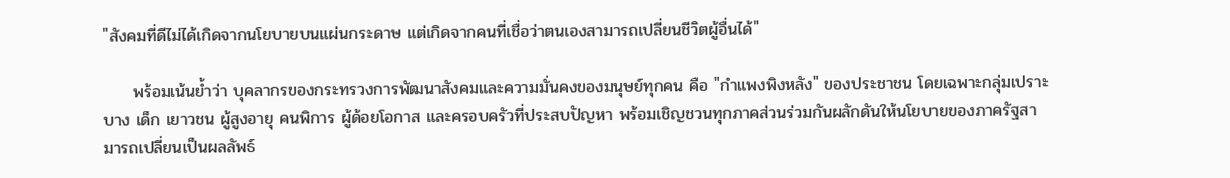"สังคมที่ดีไม่ได้เกิดจากนโยบายบนแผ่นกระดาษ แต่เกิดจากคนที่เชื่อว่าตนเองสามารถเปลี่ยนชีวิตผู้อื่นได้"

     พร้อมเน้นย้ำว่า บุคลากรของกระทรวงการพัฒนาสังคมและความมั่นคงของมนุษย์ทุกคน คือ "กำแพงพิงหลัง" ของประชาชน โดยเฉพาะกลุ่มเปราะบาง เด็ก เยาวชน ผู้สูงอายุ คนพิการ ผู้ด้อยโอกาส และครอบครัวที่ประสบปัญหา พร้อมเชิญชวนทุกภาคส่วนร่วมกันผลักดันให้นโยบายของภาครัฐสามารถเปลี่ยนเป็นผลลัพธ์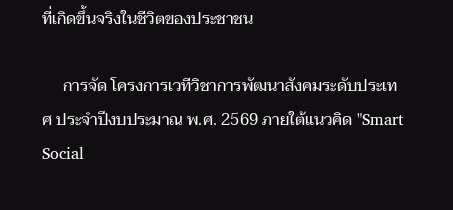ที่เกิดขึ้นจริงในชีวิตของประชาชน

     การจัด โครงการเวทีวิชาการพัฒนาสังคมระดับประเทศ ประจำปีงบประมาณ พ.ศ. 2569 ภายใต้แนวคิด "Smart Social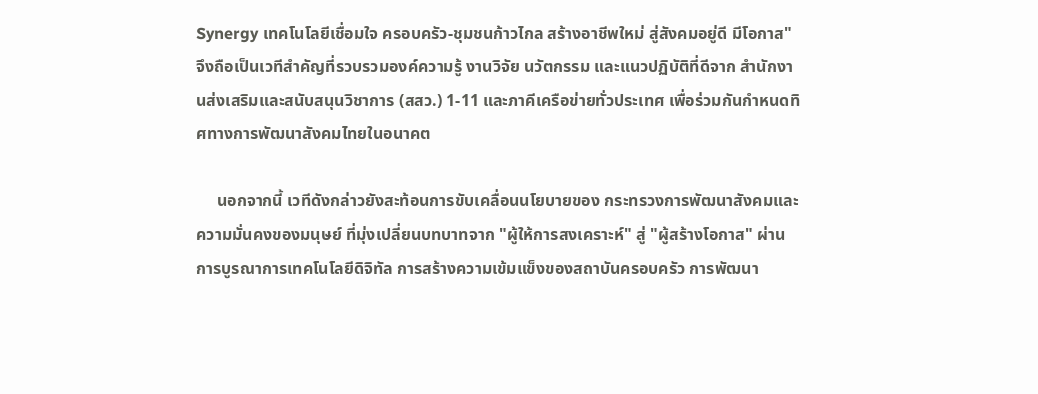Synergy เทคโนโลยีเชื่อมใจ ครอบครัว-ชุมชนก้าวไกล สร้างอาชีพใหม่ สู่สังคมอยู่ดี มีโอกาส" จึงถือเป็นเวทีสำคัญที่รวบรวมองค์ความรู้ งานวิจัย นวัตกรรม และแนวปฏิบัติที่ดีจาก สำนักงานส่งเสริมและสนับสนุนวิชาการ (สสว.) 1-11 และภาคีเครือข่ายทั่วประเทศ เพื่อร่วมกันกำหนดทิศทางการพัฒนาสังคมไทยในอนาคต

     นอกจากนี้ เวทีดังกล่าวยังสะท้อนการขับเคลื่อนนโยบายของ กระทรวงการพัฒนาสังคมและความมั่นคงของมนุษย์ ที่มุ่งเปลี่ยนบทบาทจาก "ผู้ให้การสงเคราะห์" สู่ "ผู้สร้างโอกาส" ผ่านการบูรณาการเทคโนโลยีดิจิทัล การสร้างความเข้มแข็งของสถาบันครอบครัว การพัฒนา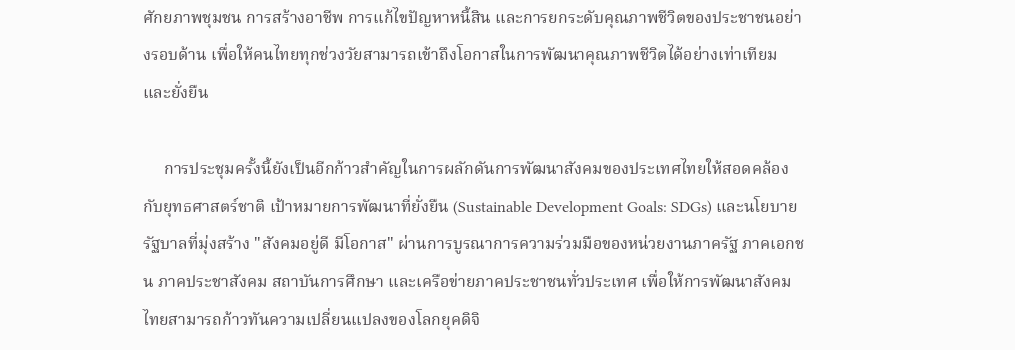ศักยภาพชุมชน การสร้างอาชีพ การแก้ไขปัญหาหนี้สิน และการยกระดับคุณภาพชีวิตของประชาชนอย่างรอบด้าน เพื่อให้คนไทยทุกช่วงวัยสามารถเข้าถึงโอกาสในการพัฒนาคุณภาพชีวิตได้อย่างเท่าเทียมและยั่งยืน

     การประชุมครั้งนี้ยังเป็นอีกก้าวสำคัญในการผลักดันการพัฒนาสังคมของประเทศไทยให้สอดคล้องกับยุทธศาสตร์ชาติ เป้าหมายการพัฒนาที่ยั่งยืน (Sustainable Development Goals: SDGs) และนโยบายรัฐบาลที่มุ่งสร้าง "สังคมอยู่ดี มีโอกาส" ผ่านการบูรณาการความร่วมมือของหน่วยงานภาครัฐ ภาคเอกชน ภาคประชาสังคม สถาบันการศึกษา และเครือข่ายภาคประชาชนทั่วประเทศ เพื่อให้การพัฒนาสังคมไทยสามารถก้าวทันความเปลี่ยนแปลงของโลกยุคดิจิ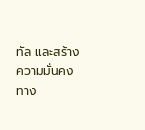ทัล และสร้างความมั่นคงทาง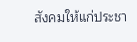สังคมให้แก่ประชา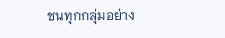ชนทุกกลุ่มอย่าง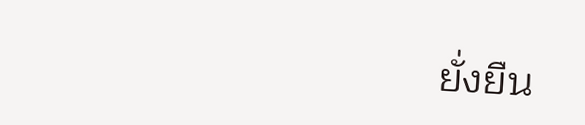ยั่งยืน